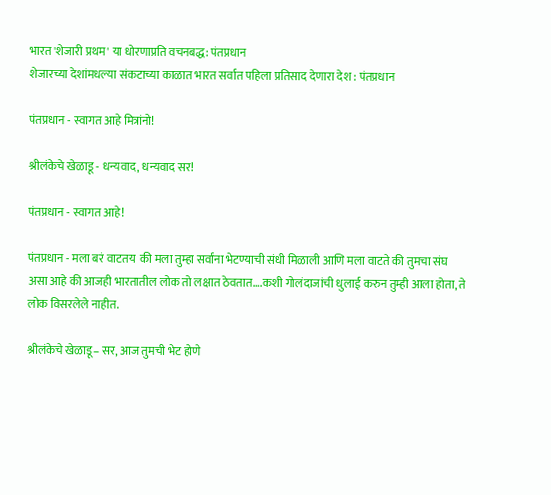भारत 'शेजारी प्रथम' या धोरणाप्रति वचनबद्ध: पंतप्रधान
शेजारच्या देशांमधल्या संकटाच्या काळात भारत सर्वात पहिला प्रतिसाद देणारा देश : पंतप्रधान

पंतप्रधान - स्वागत आहे मित्रांनो!

श्रीलंकेचे खेळाडू - धन्यवाद, धन्यवाद सर!

पंतप्रधान - स्वागत आहे!

पंतप्रधान - मला बरं वाटतय  की मला तुम्हा सर्वांना भेटण्याची संधी मिळाली आणि मला वाटते की तुमचा संघ असा आहे की आजही भारतातील लोक तो लक्षात ठेवतात….कशी गोलंदाजांची धुलाई करुन तुम्ही आला होता, ते  लोक विसरलेले नाहीत.

श्रीलंकेचे खेळाडू– सर, आज तुमची भेट होणे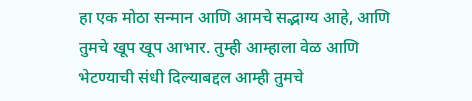हा एक मोठा सन्मान आणि आमचे सद्भाग्य आहे, आणि तुमचे खूप खूप आभार. तुम्ही आम्हाला वेळ आणि भेटण्याची संधी दिल्याबद्दल आम्ही तुमचे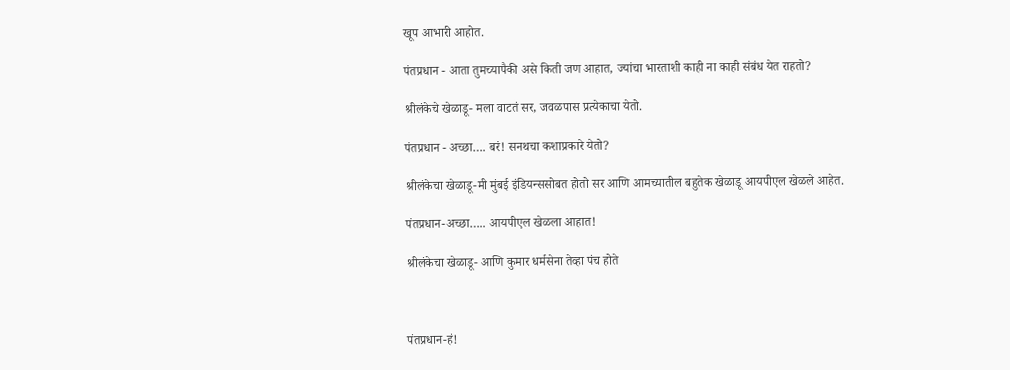खूप आभारी आहोत.

पंतप्रधान - आता तुमच्यापैकी असे किती जण आहात, ज्यांचा भारताशी काही ना काही संबंध येत राहतो?

श्रीलंकेचे खेळाडू- मला वाटतं सर, जवळपास प्रत्येकाचा येतो.

पंतप्रधान - अच्छा…. बरं! सनथचा कशाप्रकारे येतो?

श्रीलंकेचा खेळाडू-मी मुंबई इंडियन्ससोबत होतो सर आणि आमच्यातील बहुतेक खेळाडू आयपीएल खेळले आहेत.

पंतप्रधान-अच्छा….. आयपीएल खेळला आहात!

श्रीलंकेचा खेळाडू- आणि कुमार धर्मसेना तेव्हा पंच होते



पंतप्रधान-हं!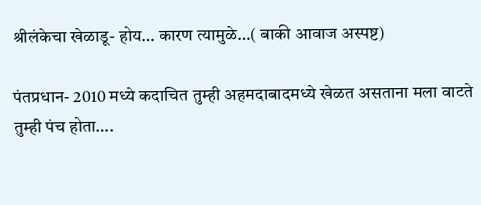श्रीलंकेचा खेळाडू- होय… कारण त्यामुळे…( बाकी आवाज अस्पष्ट)

पंतप्रधान- 2010 मध्ये कदाचित तुम्ही अहमदाबादमध्ये खेळत असताना मला वाटते तुम्ही पंच होता….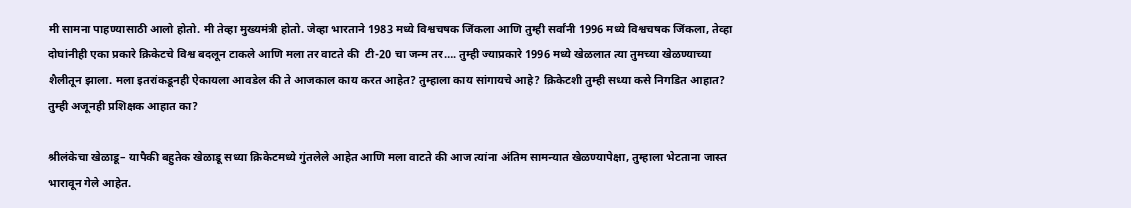मी सामना पाहण्यासाठी आलो होतो. मी तेव्हा मुख्यमंत्री होतो. जेव्हा भारताने 1983 मध्ये विश्वचषक जिंकला आणि तुम्ही सर्वांनी 1996 मध्ये विश्वचषक जिंकला, तेव्हा दोघांनीही एका प्रकारे क्रिकेटचे विश्व बदलून टाकले आणि मला तर वाटते की  टी-20 चा जन्म तर…. तुम्ही ज्याप्रकारे 1996 मध्ये खेळलात त्या तुमच्या खेळण्याच्या शैलीतून झाला. मला इतरांकडूनही ऐकायला आवडेल की ते आजकाल काय करत आहेत? तुम्हाला काय सांगायचे आहे? क्रिकेटशी तुम्ही सध्या कसे निगडित आहात? तुम्ही अजूनही प्रशिक्षक आहात का?

श्रीलंकेचा खेळाडू– यापैकी बहुतेक खेळाडू सध्या क्रिकेटमध्ये गुंतलेले आहेत आणि मला वाटते की आज त्यांना अंतिम सामन्यात खेळण्यापेक्षा, तुम्हाला भेटताना जास्त भारावून गेले आहेत.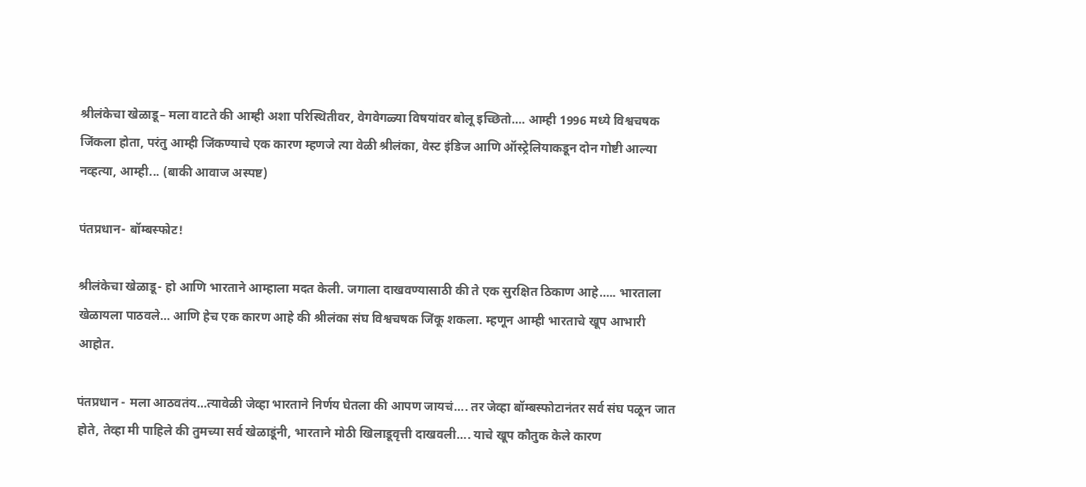श्रीलंकेचा खेळाडू– मला वाटते की आम्ही अशा परिस्थितीवर, वेगवेगळ्या विषयांवर बोलू इच्छितो…. आम्ही 1996 मध्ये विश्वचषक जिंकला होता, परंतु आम्ही जिंकण्याचे एक कारण म्हणजे त्या वेळी श्रीलंका, वेस्ट इंडिज आणि ऑस्ट्रेलियाकडून दोन गोष्टी आल्या नव्हत्या, आम्ही... (बाकी आवाज अस्पष्ट)

पंतप्रधान- बॉम्बस्फोट!

श्रीलंकेचा खेळाडू- हो आणि भारताने आम्हाला मदत केली. जगाला दाखवण्यासाठी की ते एक सुरक्षित ठिकाण आहे….. भारताला खेळायला पाठवले… आणि हेच एक कारण आहे की श्रीलंका संघ विश्वचषक जिंकू शकला. म्हणून आम्ही भारताचे खूप आभारी आहोत.

पंतप्रधान - मला आठवतंय…त्यावेळी जेव्हा भारताने निर्णय घेतला की आपण जायचं…. तर जेव्हा बॉम्बस्फोटानंतर सर्व संघ पळून जात होते, तेव्हा मी पाहिले की तुमच्या सर्व खेळाडूंनी, भारताने मोठी खिलाडूवृत्ती दाखवली…. याचे खूप कौतुक केले कारण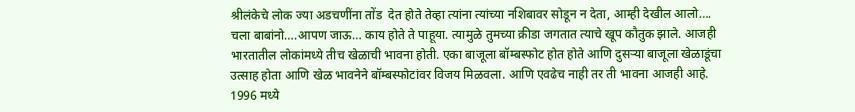श्रीलंकेचे लोक ज्या अडचणींना तोंड  देत होते तेव्हा त्यांना त्यांच्या नशिबावर सोडून न देता, आम्ही देखील आलो…. चला बाबांनो….आपण जाऊ… काय होते ते पाहूया. त्यामुळे तुमच्या क्रीडा जगतात त्याचे खूप कौतुक झाले. आजही भारतातील लोकांमध्ये तीच खेळाची भावना होती. एका बाजूला बॉम्बस्फोट होत होते आणि दुसऱ्या बाजूला खेळाडूंचा उत्साह होता आणि खेळ भावनेने बॉम्बस्फोटांवर विजय मिळवला. आणि एवढेच नाही तर ती भावना आजही आहे. 1996 मध्ये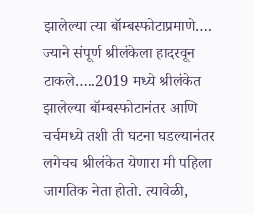झालेल्या त्या बॉम्बस्फोटाप्रमाणे…. ज्याने संपूर्ण श्रीलंकेला हादरवून टाकले…..2019 मध्ये श्रीलंकेत झालेल्या बॉम्बस्फोटानंतर आणि चर्चमध्ये तशी ती घटना घडल्यानंतर लगेचच श्रीलंकेत येणारा मी पहिला जागतिक नेता होतो. त्यावेळी,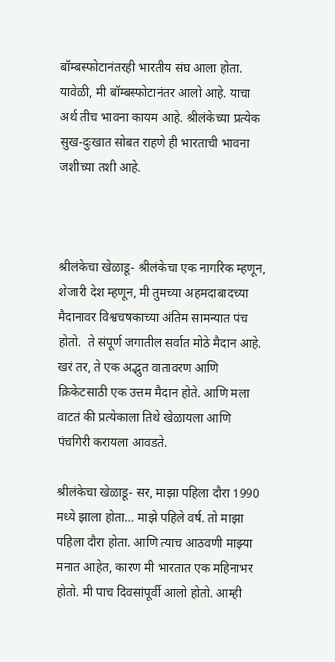बॉम्बस्फोटानंतरही भारतीय संघ आला होता. यावेळी, मी बॉम्बस्फोटानंतर आलो आहे. याचा अर्थ तीच भावना कायम आहे. श्रीलंकेच्या प्रत्येक सुख-दुःखात सोबत राहणे ही भारताची भावना जशीच्या तशी आहे.



श्रीलंकेचा खेळाडू- श्रीलंकेचा एक नागरिक म्हणून, शेजारी देश म्हणून, मी तुमच्या अहमदाबादच्या मैदानावर विश्वचषकाच्या अंतिम सामन्यात पंच होतो.  ते संपूर्ण जगातील सर्वात मोठे मैदान आहे. खरं तर, ते एक अद्भुत वातावरण आणि क्रिकेटसाठी एक उत्तम मैदान होते. आणि मला वाटतं की प्रत्येकाला तिथे खेळायला आणि पंचगिरी करायला आवडते.

श्रीलंकेचा खेळाडू- सर, माझा पहिला दौरा 1990 मध्ये झाला होता… माझे पहिले वर्ष. तो माझा पहिला दौरा होता. आणि त्याच आठवणी माझ्या मनात आहेत, कारण मी भारतात एक महिनाभर होतो. मी पाच दिवसांपूर्वी आलो होतो. आम्ही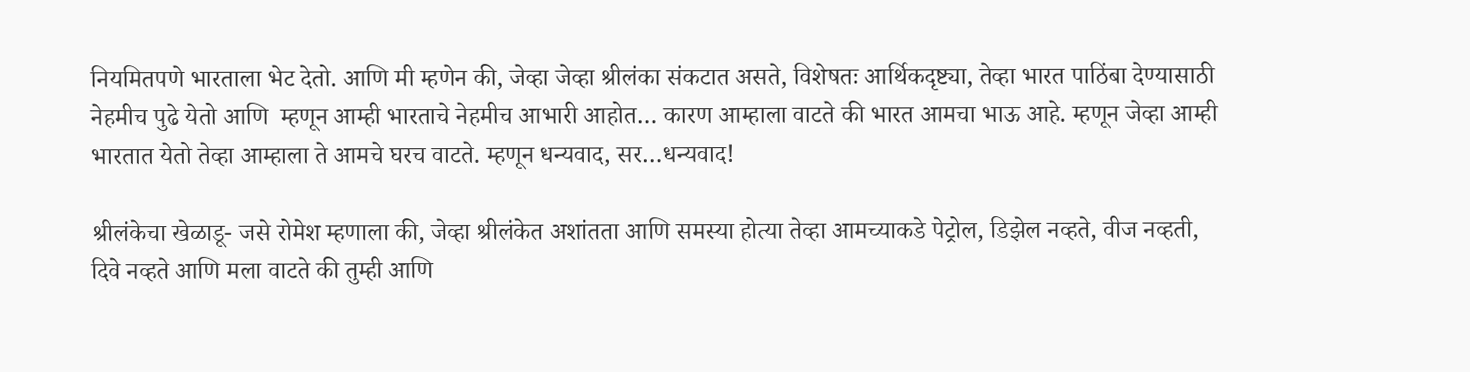नियमितपणे भारताला भेट देतो. आणि मी म्हणेन की, जेव्हा जेव्हा श्रीलंका संकटात असते, विशेषतः आर्थिकदृष्ट्या, तेव्हा भारत पाठिंबा देण्यासाठी नेहमीच पुढे येतो आणि  म्हणून आम्ही भारताचे नेहमीच आभारी आहोत… कारण आम्हाला वाटते की भारत आमचा भाऊ आहे. म्हणून जेव्हा आम्ही भारतात येतो तेव्हा आम्हाला ते आमचे घरच वाटते. म्हणून धन्यवाद, सर…धन्यवाद!

श्रीलंकेचा खेळाडू- जसे रोमेश म्हणाला की, जेव्हा श्रीलंकेत अशांतता आणि समस्या होत्या तेव्हा आमच्याकडे पेट्रोल, डिझेल नव्हते, वीज नव्हती, दिवे नव्हते आणि मला वाटते की तुम्ही आणि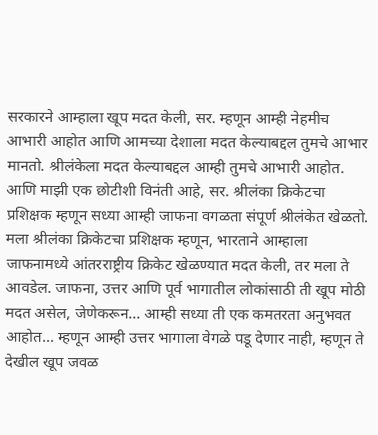सरकारने आम्हाला खूप मदत केली, सर. म्हणून आम्ही नेहमीच आभारी आहोत आणि आमच्या देशाला मदत केल्याबद्दल तुमचे आभार मानतो. श्रीलंकेला मदत केल्याबद्दल आम्ही तुमचे आभारी आहोत. आणि माझी एक छोटीशी विनंती आहे, सर. श्रीलंका क्रिकेटचा प्रशिक्षक म्हणून सध्या आम्ही जाफना वगळता संपूर्ण श्रीलंकेत खेळतो. मला श्रीलंका क्रिकेटचा प्रशिक्षक म्हणून, भारताने आम्हाला जाफनामध्ये आंतरराष्ट्रीय क्रिकेट खेळण्यात मदत केली, तर मला ते आवडेल. जाफना, उत्तर आणि पूर्व भागातील लोकांसाठी ती खूप मोठी मदत असेल, जेणेकरून… आम्ही सध्या ती एक कमतरता अनुभवत आहोत... म्हणून आम्ही उत्तर भागाला वेगळे पडू देणार नाही, म्हणून ते देखील खूप जवळ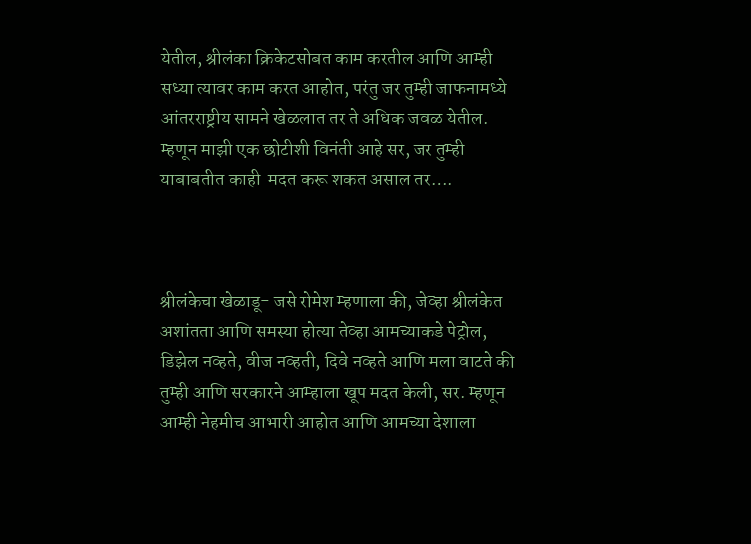येतील, श्रीलंका क्रिकेटसोबत काम करतील आणि आम्ही सध्या त्यावर काम करत आहोत, परंतु जर तुम्ही जाफनामध्ये आंतरराष्ट्रीय सामने खेळलात तर ते अधिक जवळ येतील. म्हणून माझी एक छोटीशी विनंती आहे सर, जर तुम्ही याबाबतीत काही  मदत करू शकत असाल तर….



श्रीलंकेचा खेळाडू- जसे रोमेश म्हणाला की, जेव्हा श्रीलंकेत अशांतता आणि समस्या होत्या तेव्हा आमच्याकडे पेट्रोल, डिझेल नव्हते, वीज नव्हती, दिवे नव्हते आणि मला वाटते की तुम्ही आणि सरकारने आम्हाला खूप मदत केली, सर. म्हणून आम्ही नेहमीच आभारी आहोत आणि आमच्या देशाला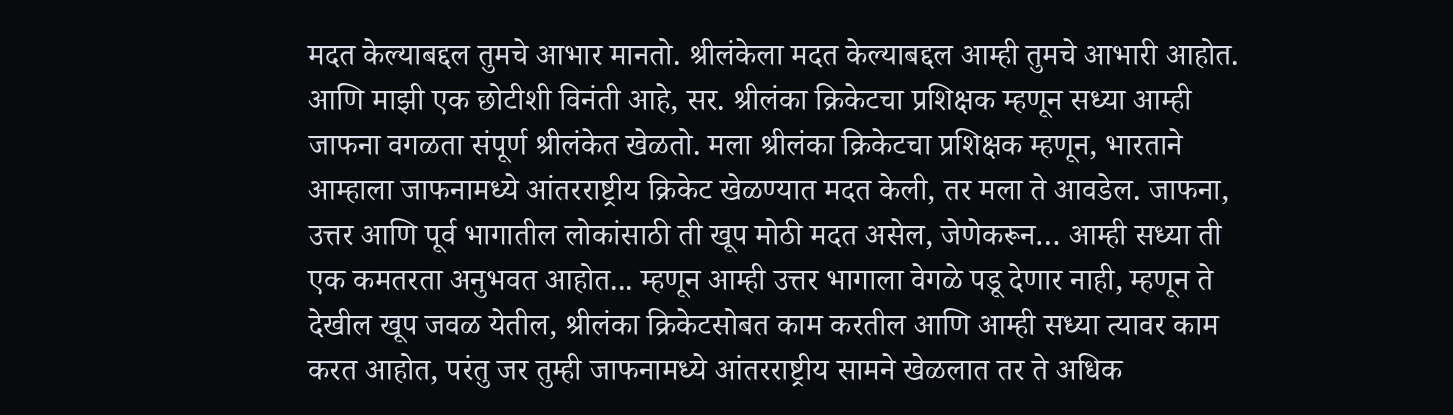मदत केल्याबद्दल तुमचे आभार मानतो. श्रीलंकेला मदत केल्याबद्दल आम्ही तुमचे आभारी आहोत. आणि माझी एक छोटीशी विनंती आहे, सर. श्रीलंका क्रिकेटचा प्रशिक्षक म्हणून सध्या आम्ही जाफना वगळता संपूर्ण श्रीलंकेत खेळतो. मला श्रीलंका क्रिकेटचा प्रशिक्षक म्हणून, भारताने आम्हाला जाफनामध्ये आंतरराष्ट्रीय क्रिकेट खेळण्यात मदत केली, तर मला ते आवडेल. जाफना, उत्तर आणि पूर्व भागातील लोकांसाठी ती खूप मोठी मदत असेल, जेणेकरून… आम्ही सध्या ती एक कमतरता अनुभवत आहोत... म्हणून आम्ही उत्तर भागाला वेगळे पडू देणार नाही, म्हणून ते देखील खूप जवळ येतील, श्रीलंका क्रिकेटसोबत काम करतील आणि आम्ही सध्या त्यावर काम करत आहोत, परंतु जर तुम्ही जाफनामध्ये आंतरराष्ट्रीय सामने खेळलात तर ते अधिक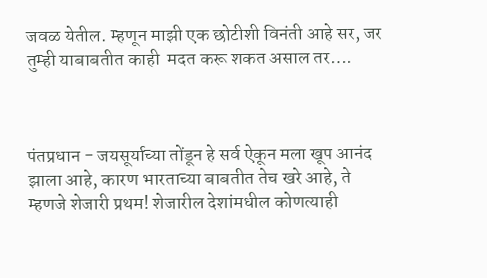जवळ येतील. म्हणून माझी एक छोटीशी विनंती आहे सर, जर तुम्ही याबाबतीत काही  मदत करू शकत असाल तर….



पंतप्रधान - जयसूर्याच्या तोंडून हे सर्व ऐकून मला खूप आनंद झाला आहे, कारण भारताच्या बाबतीत तेच खरे आहे, ते म्हणजे शेजारी प्रथम! शेजारील देशांमधील कोणत्याही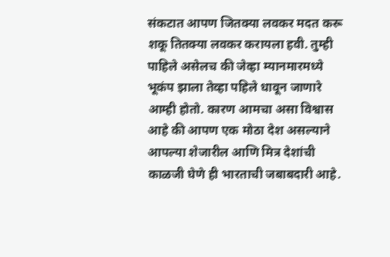संकटात आपण जितक्या लवकर मदत करू शकू तितक्या लवकर करायला हवी. तुम्ही पाहिले असेलच की जेव्हा म्यानमारमध्ये भूकंप झाला तेव्हा पहिले धावून जाणारे आम्ही होतो. कारण आमचा असा विश्वास आहे की आपण एक मोठा देश असल्याने आपल्या शेजारील आणि मित्र देशांची काळजी घेणे ही भारताची जबाबदारी आहे.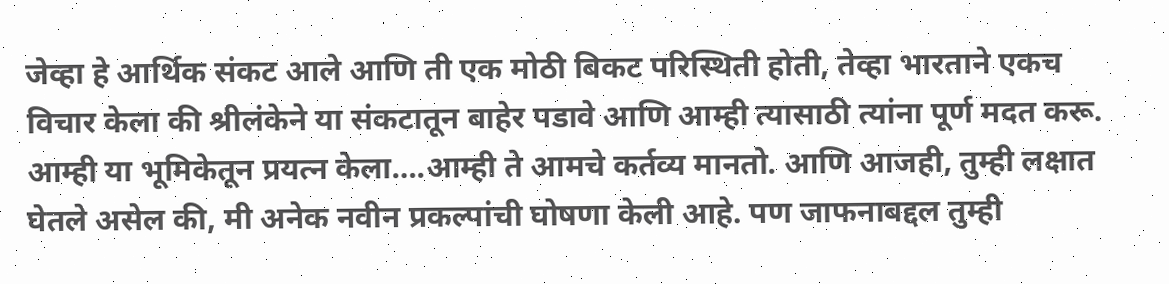जेव्हा हे आर्थिक संकट आले आणि ती एक मोठी बिकट परिस्थिती होती, तेव्हा भारताने एकच विचार केला की श्रीलंकेने या संकटातून बाहेर पडावे आणि आम्ही त्यासाठी त्यांना पूर्ण मदत करू. आम्ही या भूमिकेतून प्रयत्न केला….आम्ही ते आमचे कर्तव्य मानतो. आणि आजही, तुम्ही लक्षात घेतले असेल की, मी अनेक नवीन प्रकल्पांची घोषणा केली आहे. पण जाफनाबद्दल तुम्ही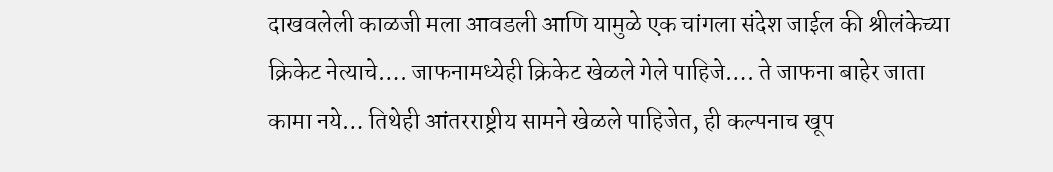दाखवलेली काळजी मला आवडली आणि यामुळे एक चांगला संदेश जाईल की श्रीलंकेच्या क्रिकेट नेत्याचे…. जाफनामध्येही क्रिकेट खेळले गेले पाहिजे…. ते जाफना बाहेर जाता कामा नये… तिथेही आंतरराष्ट्रीय सामने खेळले पाहिजेत, ही कल्पनाच खूप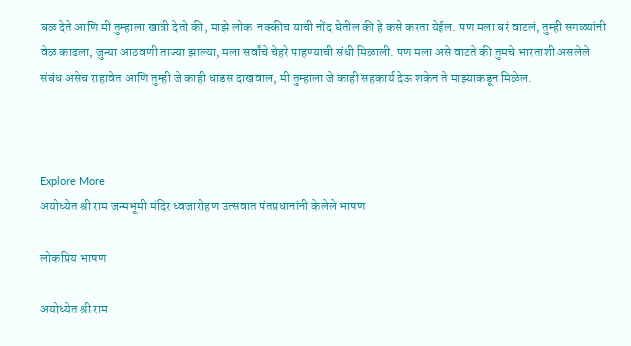बळ देते आणि मी तुम्हाला खात्री देतो की, माझे लोक  नक्कीच याची नोंद घेतील की हे कसे करता येईल. पण मला बरं वाटलं, तुम्ही सगळ्यांनी वेळ काढला, जुन्या आठवणी ताज्या झाल्या, मला सर्वांचे चेहरे पाहण्याची संधी मिळाली. पण मला असे वाटते की तुमचे भारताशी असलेले संबंध असेच राहावेत आणि तुम्ही जे काही धाडस दाखवाल, मी तुम्हाला जे काही सहकार्य देऊ शकेन ते माझ्याकडून मिळेल.



Explore More
अयोध्येत श्री राम जन्मभूमी मंदिर ध्वजारोहण उत्सवात पंतप्रधानांनी केलेले भाषण

लोकप्रिय भाषण

अयोध्येत श्री राम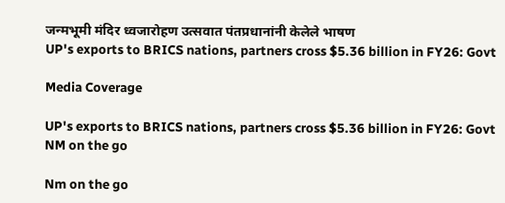जन्मभूमी मंदिर ध्वजारोहण उत्सवात पंतप्रधानांनी केलेले भाषण
UP's exports to BRICS nations, partners cross $5.36 billion in FY26: Govt

Media Coverage

UP's exports to BRICS nations, partners cross $5.36 billion in FY26: Govt
NM on the go

Nm on the go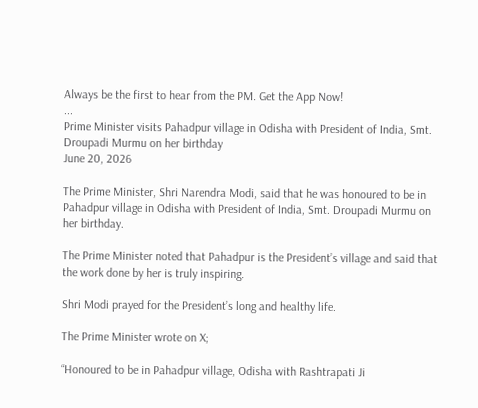Always be the first to hear from the PM. Get the App Now!
...
Prime Minister visits Pahadpur village in Odisha with President of India, Smt. Droupadi Murmu on her birthday
June 20, 2026

The Prime Minister, Shri Narendra Modi, said that he was honoured to be in Pahadpur village in Odisha with President of India, Smt. Droupadi Murmu on her birthday.

The Prime Minister noted that Pahadpur is the President’s village and said that the work done by her is truly inspiring.

Shri Modi prayed for the President’s long and healthy life.

The Prime Minister wrote on X;

“Honoured to be in Pahadpur village, Odisha with Rashtrapati Ji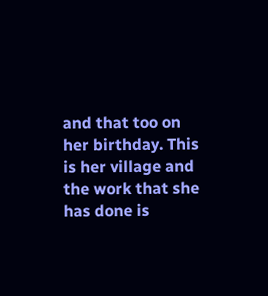and that too on her birthday. This is her village and the work that she has done is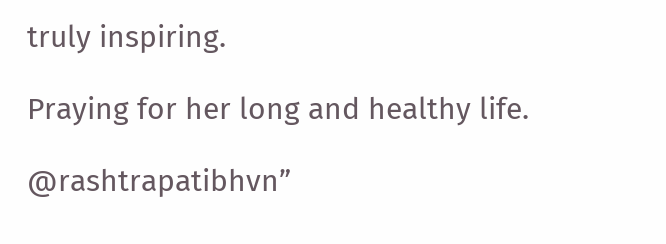truly inspiring.

Praying for her long and healthy life.

@rashtrapatibhvn”